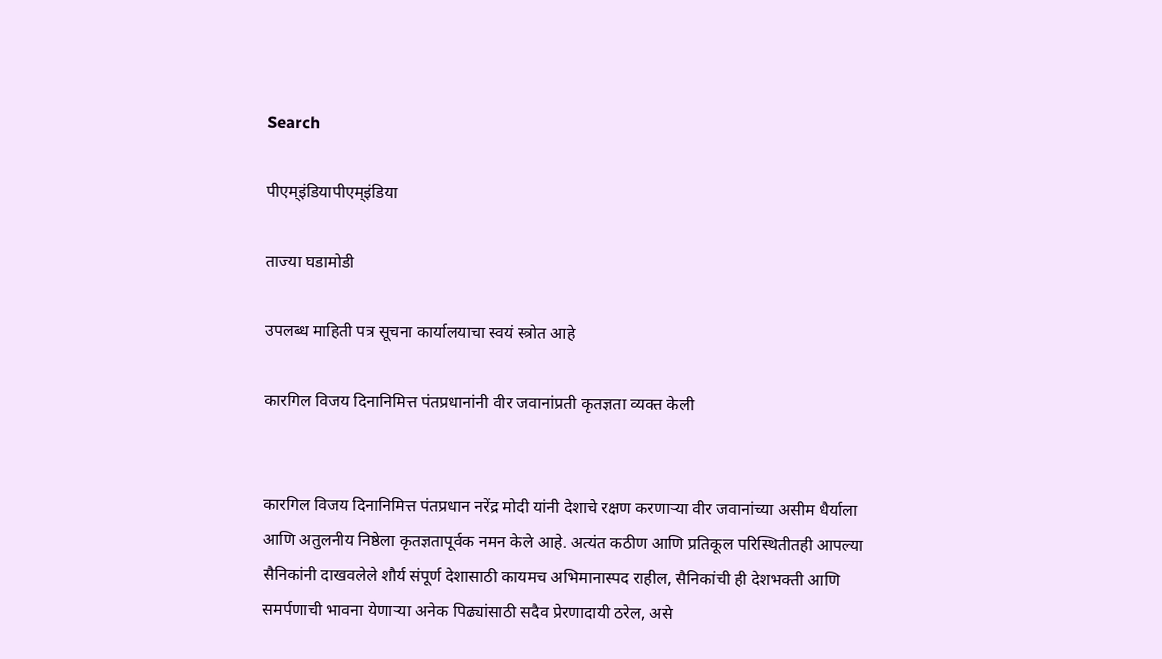Search

पीएम्इंडियापीएम्इंडिया

ताज्या घडामोडी

उपलब्ध माहिती पत्र सूचना कार्यालयाचा स्वयं स्त्रोत आहे

कारगिल विजय दिनानिमित्त पंतप्रधानांनी वीर जवानांप्रती कृतज्ञता व्यक्त केली


कारगिल विजय दिनानिमित्त पंतप्रधान नरेंद्र मोदी यांनी देशाचे रक्षण करणाऱ्या वीर जवानांच्या असीम धैर्याला आणि अतुलनीय निष्ठेला कृतज्ञतापूर्वक नमन केले आहे. अत्यंत कठीण आणि प्रतिकूल परिस्थितीतही आपल्या सैनिकांनी दाखवलेले शौर्य संपूर्ण देशासाठी कायमच अभिमानास्पद राहील, सैनिकांची ही देशभक्ती आणि समर्पणाची भावना येणाऱ्या अनेक पिढ्यांसाठी सदैव प्रेरणादायी ठरेल, असे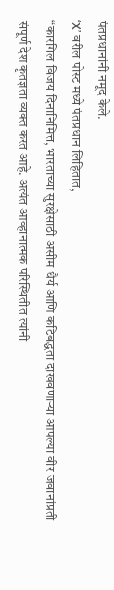पंतप्रधानांनी नमूद केले.
‘X’ वरील पोस्ट मध्ये पंतप्रधान लिहितात,
“कारगिल विजय दिनानिमित्त, भारताच्या सुरक्षेसाठी असीम धैर्य आणि कटिबद्धता दाखवणाऱ्या आपल्या वीर जवानांप्रती संपूर्ण देश कृतज्ञता व्यक्त करत आहे. अत्यंत आव्हानात्मक परिस्थितीत त्यांनी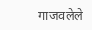गाजवलेले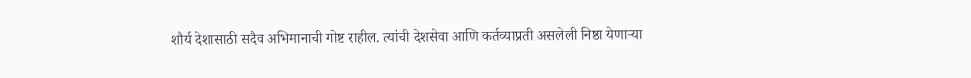शौर्य देशासाठी सदैव अभिमानाची गोष्ट राहील. त्यांची देशसेवा आणि कर्तव्याप्रती असलेली निष्ठा येणाऱ्या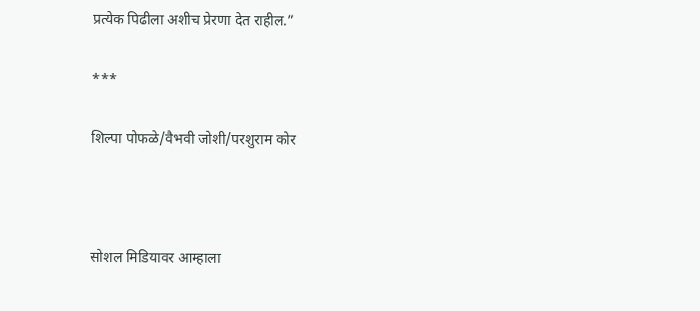प्रत्येक पिढीला अशीच प्रेरणा देत राहील.”

***

शिल्पा पोफळे/वैभवी जोशी/परशुराम कोर



सोशल मिडियावर आम्हाला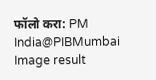फॉलो करा: PM India@PIBMumbai   Image result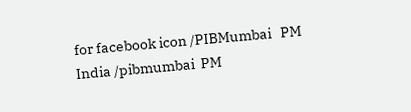for facebook icon /PIBMumbai   PM India /pibmumbai  PM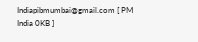Indiapibmumbai@gmail.com [ PM India 0KB ]